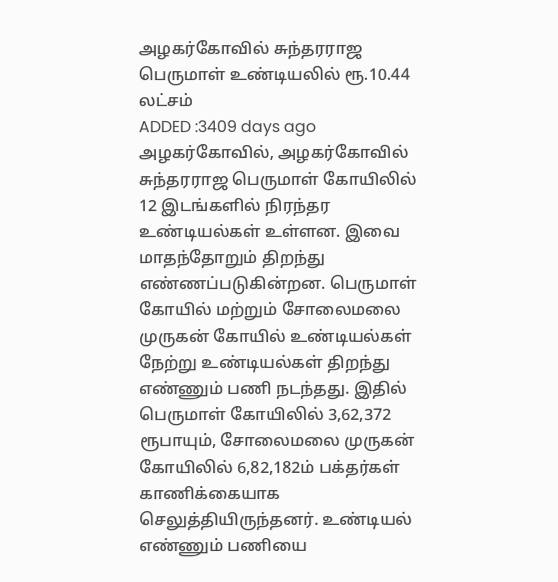அழகர்கோவில் சுந்தரராஜ பெருமாள் உண்டியலில் ரூ.10.44 லட்சம்
ADDED :3409 days ago
அழகர்கோவில், அழகர்கோவில் சுந்தரராஜ பெருமாள் கோயிலில் 12 இடங்களில் நிரந்தர உண்டியல்கள் உள்ளன. இவை மாதந்தோறும் திறந்து எண்ணப்படுகின்றன. பெருமாள் கோயில் மற்றும் சோலைமலை முருகன் கோயில் உண்டியல்கள் நேற்று உண்டியல்கள் திறந்து எண்ணும் பணி நடந்தது. இதில் பெருமாள் கோயிலில் 3,62,372 ரூபாயும், சோலைமலை முருகன் கோயிலில் 6,82,182ம் பக்தர்கள் காணிக்கையாக செலுத்தியிருந்தனர். உண்டியல் எண்ணும் பணியை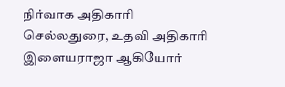நிர்வாக அதிகாரி செல்லதுரை, உதவி அதிகாரி இளையராஜா ஆகியோர்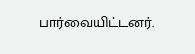பார்வையிட்டனர்.